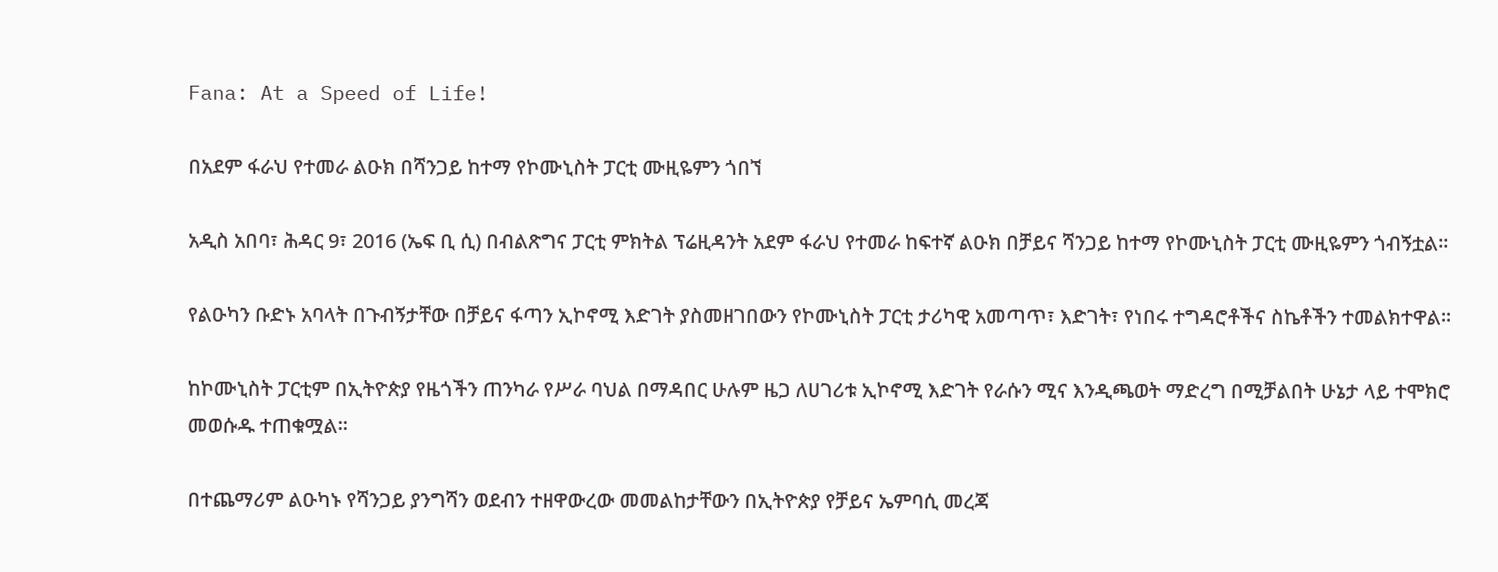Fana: At a Speed of Life!

በአደም ፋራህ የተመራ ልዑክ በሻንጋይ ከተማ የኮሙኒስት ፓርቲ ሙዚዬምን ጎበኘ

አዲስ አበባ፣ ሕዳር 9፣ 2016 (ኤፍ ቢ ሲ) በብልጽግና ፓርቲ ምክትል ፕሬዚዳንት አደም ፋራህ የተመራ ከፍተኛ ልዑክ በቻይና ሻንጋይ ከተማ የኮሙኒስት ፓርቲ ሙዚዬምን ጎብኝቷል፡፡

የልዑካን ቡድኑ አባላት በጉብኝታቸው በቻይና ፋጣን ኢኮኖሚ እድገት ያስመዘገበውን የኮሙኒስት ፓርቲ ታሪካዊ አመጣጥ፣ እድገት፣ የነበሩ ተግዳሮቶችና ስኬቶችን ተመልክተዋል፡፡

ከኮሙኒስት ፓርቲም በኢትዮጵያ የዜጎችን ጠንካራ የሥራ ባህል በማዳበር ሁሉም ዜጋ ለሀገሪቱ ኢኮኖሚ እድገት የራሱን ሚና እንዲጫወት ማድረግ በሚቻልበት ሁኔታ ላይ ተሞክሮ መወሱዱ ተጠቁሟል፡፡

በተጨማሪም ልዑካኑ የሻንጋይ ያንግሻን ወደብን ተዘዋውረው መመልከታቸውን በኢትዮጵያ የቻይና ኤምባሲ መረጃ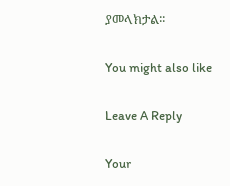ያመላክታል፡፡

You might also like

Leave A Reply

Your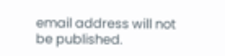email address will not be published.